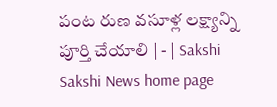పంట రుణ వసూళ్ల లక్ష్యాన్ని పూర్తి చేయాలి | - | Sakshi
Sakshi News home page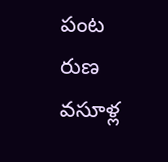పంట రుణ వసూళ్ల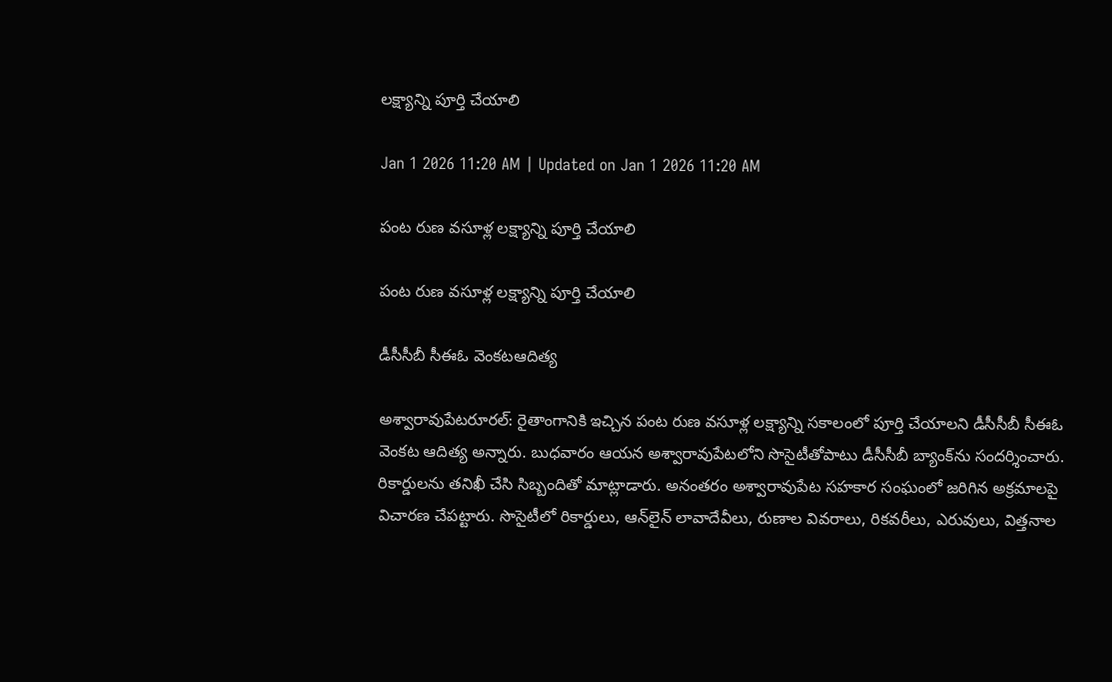లక్ష్యాన్ని పూర్తి చేయాలి

Jan 1 2026 11:20 AM | Updated on Jan 1 2026 11:20 AM

పంట రుణ వసూళ్ల లక్ష్యాన్ని పూర్తి చేయాలి

పంట రుణ వసూళ్ల లక్ష్యాన్ని పూర్తి చేయాలి

డీసీసీబీ సీఈఓ వెంకటఆదిత్య

అశ్వారావుపేటరూరల్‌: రైతాంగానికి ఇచ్చిన పంట రుణ వసూళ్ల లక్ష్యాన్ని సకాలంలో పూర్తి చేయాలని డీసీసీబీ సీఈఓ వెంకట ఆదిత్య అన్నారు. బుధవారం ఆయన అశ్వారావుపేటలోని సొసైటీతోపాటు డీసీసీబీ బ్యాంక్‌ను సందర్శించారు. రికార్డులను తనిఖీ చేసి సిబ్బందితో మాట్లాడారు. అనంతరం అశ్వారావుపేట సహకార సంఘంలో జరిగిన అక్రమాలపై విచారణ చేపట్టారు. సొసైటీలో రికార్డులు, ఆన్‌లైన్‌ లావాదేవీలు, రుణాల వివరాలు, రికవరీలు, ఎరువులు, విత్తనాల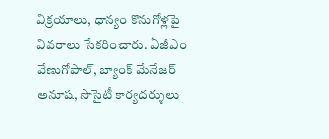విక్రయాలు, ధాన్యం కొనుగోళ్లపై వివరాలు సేకరించారు. ఏజీఎం వేణుగోపాల్‌, బ్యాంక్‌ మేనేజర్‌ అనూష, సొసైటీ కార్యదర్శులు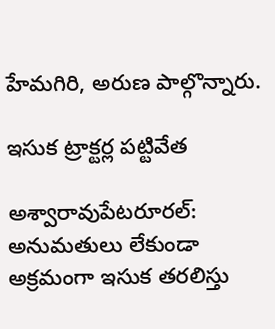హేమగిరి, అరుణ పాల్గొన్నారు.

ఇసుక ట్రాక్టర్ల పట్టివేత

అశ్వారావుపేటరూరల్‌: అనుమతులు లేకుండా అక్రమంగా ఇసుక తరలిస్తు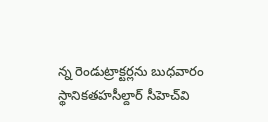న్న రెండుట్రాక్టర్లను బుధవారం స్థానికతహసీల్దార్‌ సీహెచ్‌వి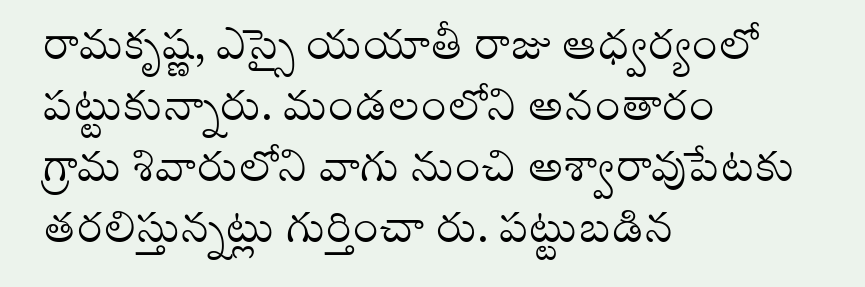రామకృష్ణ, ఎస్సై యయాతీ రాజు ఆధ్వర్యంలో పట్టుకున్నారు. మండలంలోని అనంతారం గ్రామ శివారులోని వాగు నుంచి అశ్వారావుపేటకు తరలిస్తున్నట్లు గుర్తించా రు. పట్టుబడిన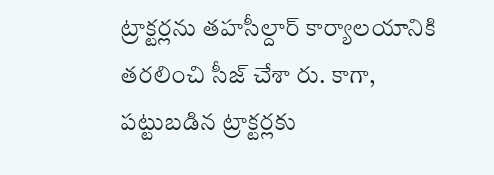ట్రాక్టర్లను తహసీల్దార్‌ కార్యాలయానికి తరలించి సీజ్‌ చేశా రు. కాగా, పట్టుబడిన ట్రాక్టర్లకు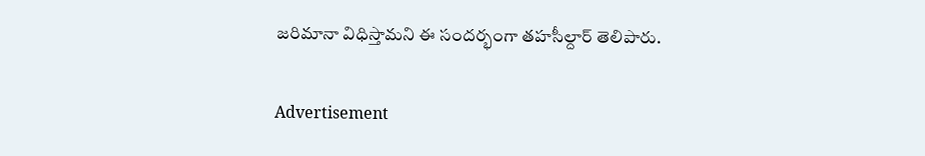జరిమానా విధిస్తామని ఈ సందర్భంగా తహసీల్దార్‌ తెలిపారు.

Advertisement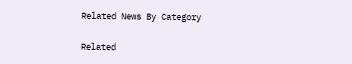Related News By Category

Related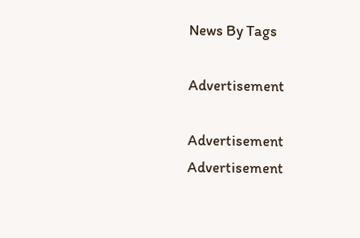News By Tags

Advertisement

Advertisement
Advertisement